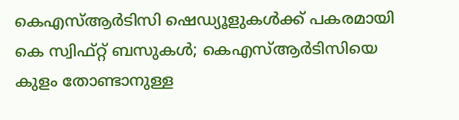കെഎസ്ആര്‍ടിസി ഷെഡ്യൂളുകള്‍ക്ക് പകരമായി കെ സ്വിഫ്റ്റ് ബസുകള്‍; കെഎസ്ആര്‍ടിസിയെ കുളം തോണ്ടാനുള്ള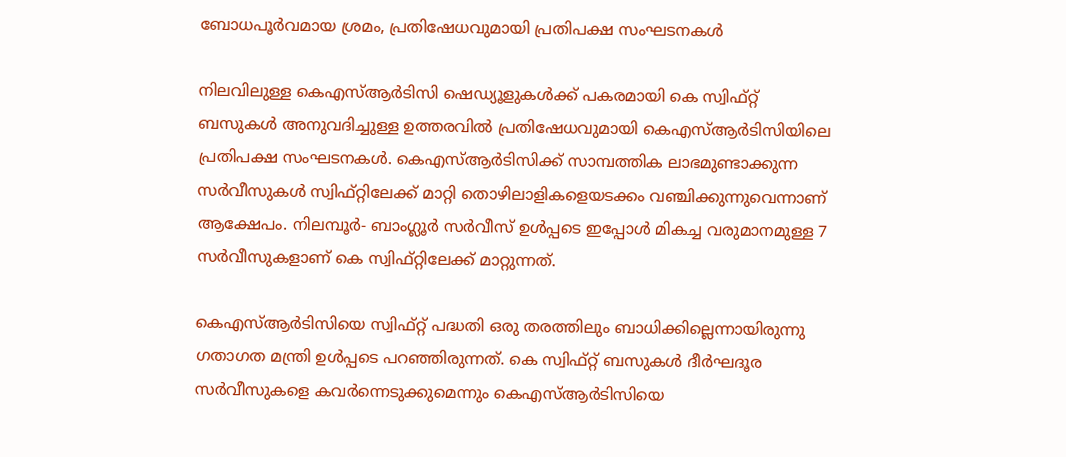ബോധപൂര്‍വമായ ശ്രമം, പ്രതിഷേധവുമായി പ്രതിപക്ഷ സംഘടനകള്‍

നിലവിലുള്ള കെഎസ്ആര്‍ടിസി ഷെഡ്യൂളുകള്‍ക്ക് പകരമായി കെ സ്വിഫ്റ്റ് ബസുകള്‍ അനുവദിച്ചുള്ള ഉത്തരവില്‍ പ്രതിഷേധവുമായി കെഎസ്ആര്‍ടിസിയിലെ പ്രതിപക്ഷ സംഘടനകള്‍. കെഎസ്ആര്‍ടിസിക്ക് സാമ്പത്തിക ലാഭമുണ്ടാക്കുന്ന സര്‍വീസുകള്‍ സ്വിഫ്റ്റിലേക്ക് മാറ്റി തൊഴിലാളികളെയടക്കം വഞ്ചിക്കുന്നുവെന്നാണ് ആക്ഷേപം. നിലമ്പൂര്‍- ബാംഗ്ലൂര്‍ സര്‍വീസ് ഉള്‍പ്പടെ ഇപ്പോള്‍ മികച്ച വരുമാനമുള്ള 7 സര്‍വീസുകളാണ് കെ സ്വിഫ്റ്റിലേക്ക് മാറ്റുന്നത്.

കെഎസ്ആര്‍ടിസിയെ സ്വിഫ്റ്റ് പദ്ധതി ഒരു തരത്തിലും ബാധിക്കില്ലെന്നായിരുന്നു ഗതാഗത മന്ത്രി ഉള്‍പ്പടെ പറഞ്ഞിരുന്നത്. കെ സ്വിഫ്റ്റ് ബസുകള്‍ ദീര്‍ഘദൂര സര്‍വീസുകളെ കവര്‍ന്നെടുക്കുമെന്നും കെഎസ്ആര്‍ടിസിയെ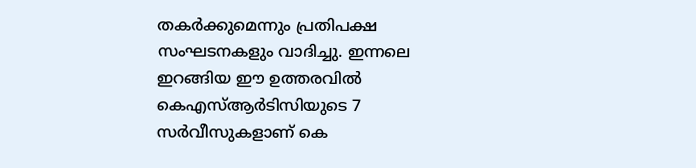തകര്‍ക്കുമെന്നും പ്രതിപക്ഷ സംഘടനകളും വാദിച്ചു. ഇന്നലെ ഇറങ്ങിയ ഈ ഉത്തരവില്‍ കെഎസ്ആര്‍ടിസിയുടെ 7 സര്‍വീസുകളാണ് കെ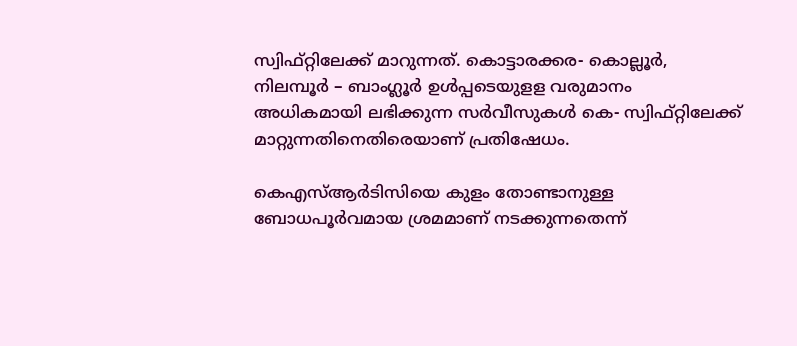സ്വിഫ്റ്റിലേക്ക് മാറുന്നത്. കൊട്ടാരക്കര- കൊല്ലൂര്‍, നിലമ്പൂര്‍ – ബാംഗ്ലൂര്‍ ഉള്‍പ്പടെയുളള വരുമാനം അധികമായി ലഭിക്കുന്ന സര്‍വീസുകള്‍ കെ- സ്വിഫ്റ്റിലേക്ക് മാറ്റുന്നതിനെതിരെയാണ് പ്രതിഷേധം.

കെഎസ്ആര്‍ടിസിയെ കുളം തോണ്ടാനുള്ള ബോധപൂര്‍വമായ ശ്രമമാണ് നടക്കുന്നതെന്ന്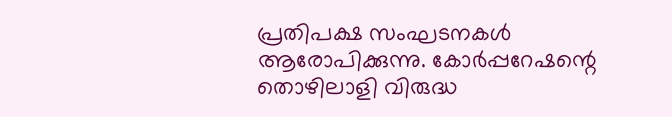പ്രതിപക്ഷ സംഘടനകള്‍ ആരോപിക്കുന്നു. കോര്‍പ്പറേഷന്റെ തൊഴിലാളി വിരുദ്ധ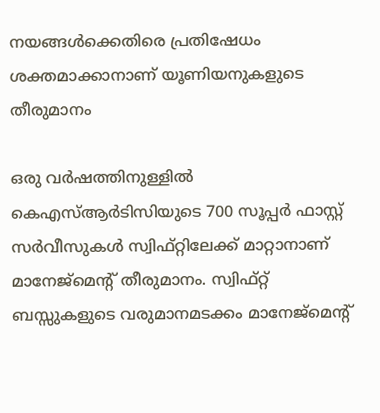നയങ്ങള്‍ക്കെതിരെ പ്രതിഷേധം ശക്തമാക്കാനാണ് യൂണിയനുകളുടെ തീരുമാനം

ഒരു വര്‍ഷത്തിനുള്ളില്‍ കെഎസ്ആര്‍ടിസിയുടെ 700 സൂപ്പര്‍ ഫാസ്റ്റ് സര്‍വീസുകള്‍ സ്വിഫ്റ്റിലേക്ക് മാറ്റാനാണ് മാനേജ്‌മെന്റ് തീരുമാനം. സ്വിഫ്റ്റ് ബസ്സുകളുടെ വരുമാനമടക്കം മാനേജ്‌മെന്റ്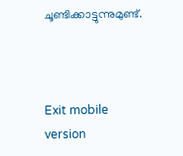ചൂണ്ടിക്കാട്ടുന്നുമുണ്ട്.



Exit mobile version